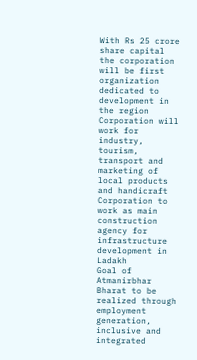With Rs 25 crore share capital the corporation will be first organization dedicated to development in the region
Corporation will work for industry, tourism, transport and marketing of local products and handicraft
Corporation to work as main construction agency for infrastructure development in Ladakh
Goal of Atmanirbhar Bharat to be realized through employment generation, inclusive and integrated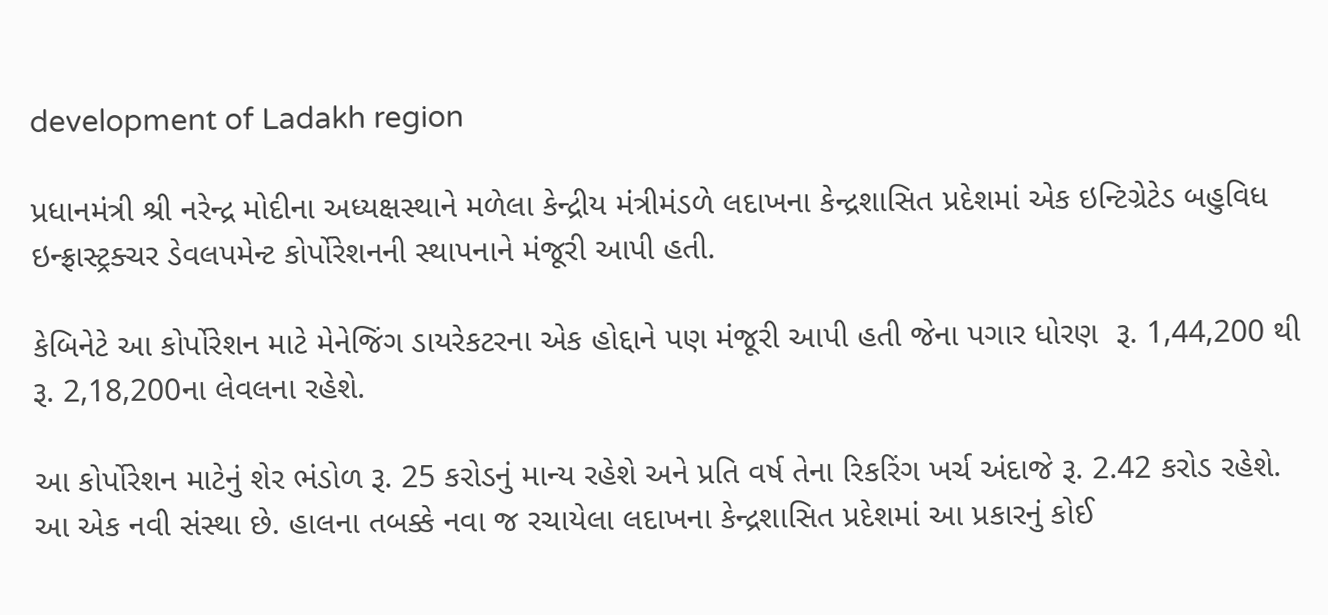development of Ladakh region

પ્રધાનમંત્રી શ્રી નરેન્દ્ર મોદીના અધ્યક્ષસ્થાને મળેલા કેન્દ્રીય મંત્રીમંડળે લદાખના કેન્દ્રશાસિત પ્રદેશમાં એક ઇન્ટિગ્રેટેડ બહુવિધ ઇન્ફ્રાસ્ટ્રક્ચર ડેવલપમેન્ટ કોર્પોરેશનની સ્થાપનાને મંજૂરી આપી હતી.

કેબિનેટે આ કોર્પોરેશન માટે મેનેજિંગ ડાયરેકટરના એક હોદ્દાને પણ મંજૂરી આપી હતી જેના પગાર ધોરણ  રૂ. 1,44,200 થી રૂ. 2,18,200ના લેવલના રહેશે.

આ કોર્પોરેશન માટેનું શેર ભંડોળ રૂ. 25 કરોડનું માન્ય રહેશે અને પ્રતિ વર્ષ તેના રિકરિંગ ખર્ચ અંદાજે રૂ. 2.42 કરોડ રહેશે. આ એક નવી સંસ્થા છે. હાલના તબક્કે નવા જ રચાયેલા લદાખના કેન્દ્રશાસિત પ્રદેશમાં આ પ્રકારનું કોઈ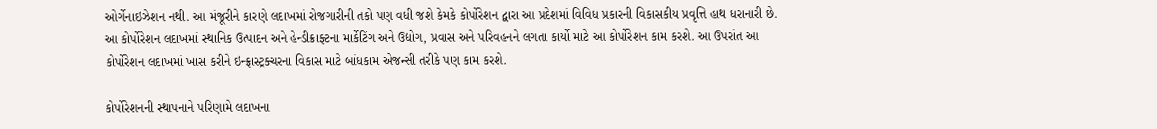ઓર્ગેનાઇઝેશન નથી. આ મંજૂરીને કારણે લદાખમાં રોજગારીની તકો પણ વધી જશે કેમકે કોર્પોરેશન દ્વારા આ પ્રદેશમાં વિવિધ પ્રકારની વિકાસકીય પ્રવૃત્તિ હાથ ધરાનારી છે. આ કોર્પોરેશન લદાખમાં સ્થાનિક ઉત્પાદન અને હેન્ડીક્રાફ્ટના માર્કેટિંગ અને ઉદ્યોગ, પ્રવાસ અને પરિવહનને લગતા કાર્યો માટે આ કોર્પોરેશન કામ કરશે. આ ઉપરાંત આ કોર્પોરેશન લદાખમાં ખાસ કરીને ઇન્ફ્રાસ્ટ્રક્ચરના વિકાસ માટે બાંધકામ એજન્સી તરીકે પણ કામ કરશે.

કોર્પોરેશનની સ્થાપનાને પરિણામે લદાખના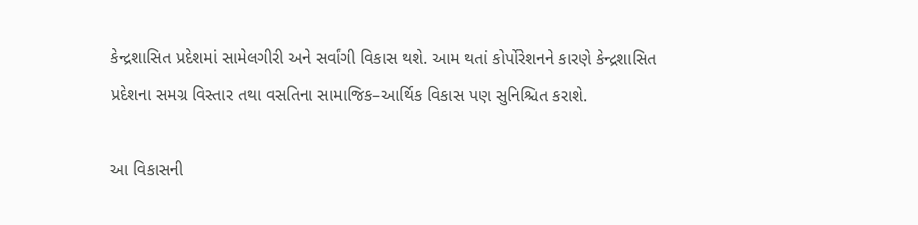કેન્દ્રશાસિત પ્રદેશમાં સામેલગીરી અને સર્વાંગી વિકાસ થશે. આમ થતાં કોર્પોરેશનને કારણે કેન્દ્રશાસિત પ્રદેશના સમગ્ર વિસ્તાર તથા વસતિના સામાજિક–આર્થિક વિકાસ પણ સુનિશ્ચિત કરાશે.

આ વિકાસની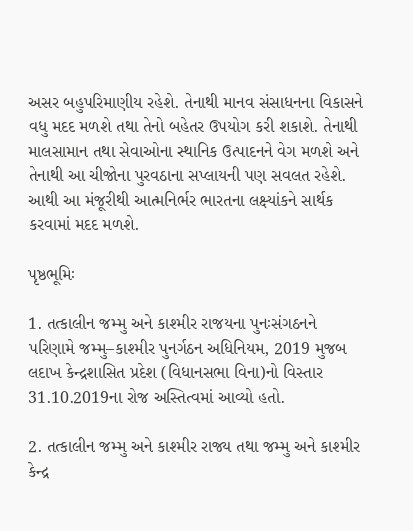અસર બહુપરિમાણીય રહેશે. તેનાથી માનવ સંસાધનના વિકાસને વધુ મદદ મળશે તથા તેનો બહેતર ઉપયોગ કરી શકાશે. તેનાથી માલસામાન તથા સેવાઓના સ્થાનિક ઉત્પાદનને વેગ મળશે અને તેનાથી આ ચીજોના પુરવઠાના સપ્લાયની પણ સવલત રહેશે. આથી આ મંજૂરીથી આત્મનિર્ભર ભારતના લક્ષ્યાંકને સાર્થક કરવામાં મદદ મળશે.

પૃષ્ઠભૂમિઃ

1. તત્કાલીન જમ્મુ અને કાશ્મીર રાજયના પુનઃસંગઠનને પરિણામે જમ્મુ–કાશ્મીર પુનર્ગઠન અધિનિયમ, 2019 મુજબ લદાખ કેન્દ્રશાસિત પ્રદેશ (વિધાનસભા વિના)નો વિસ્તાર 31.10.2019ના રોજ અસ્તિત્વમાં આવ્યો હતો.

2. તત્કાલીન જમ્મુ અને કાશ્મીર રાજ્ય તથા જમ્મુ અને કાશ્મીર કેન્દ્ર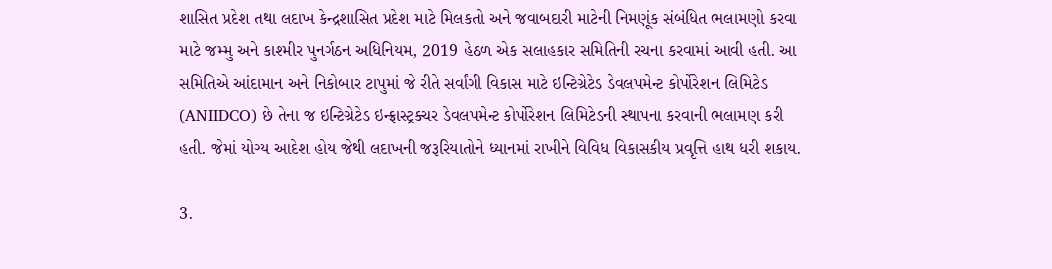શાસિત પ્રદેશ તથા લદાખ કેન્દ્રશાસિત પ્રદેશ માટે મિલકતો અને જવાબદારી માટેની નિમણૂંક સંબંધિત ભલામણો કરવા માટે જમ્મુ અને કાશ્મીર પુનર્ગઠન અધિનિયમ, 2019 હેઠળ એક સલાહકાર સમિતિની રચના કરવામાં આવી હતી. આ સમિતિએ આંદામાન અને નિકોબાર ટાપુમાં જે રીતે સર્વાંગી વિકાસ માટે ઇન્ટિગ્રેટેડ ડેવલપમેન્ટ કોર્પોરેશન લિમિટેડ (ANIIDCO) છે તેના જ ઇન્ટિગ્રેટેડ ઇન્ફ્રાસ્ટ્રક્ચર ડેવલપમેન્ટ કોર્પોરેશન લિમિટેડની સ્થાપના કરવાની ભલામણ કરી હતી. જેમાં યોગ્ય આદેશ હોય જેથી લદાખની જરૂરિયાતોને ધ્યાનમાં રાખીને વિવિધ વિકાસકીય પ્રવૃત્તિ હાથ ધરી શકાય.

3.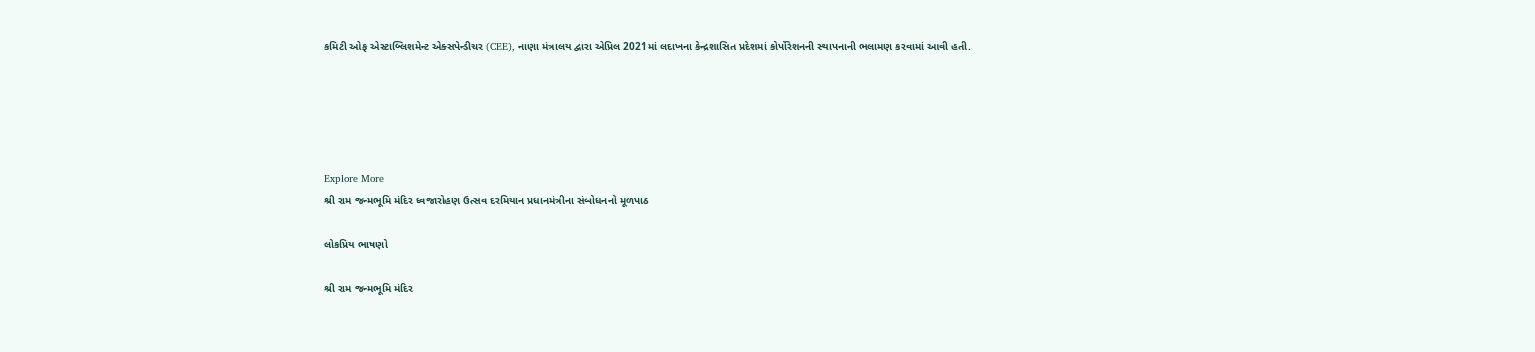કમિટી ઓફ એસ્ટાબ્લિશમેન્ટ એક્સપેન્ડીચર (CEE), નાણા મંત્રાલય દ્વારા એપ્રિલ 2021માં લદાખના કેન્દ્રશાસિત પ્રદેશમાં કોર્પોરેશનની સ્થાપનાની ભલામણ કરવામાં આવી હતી.





Explore More
શ્રી રામ જન્મભૂમિ મંદિર ધ્વજારોહણ ઉત્સવ દરમિયાન પ્રધાનમંત્રીના સંબોધનનો મૂળપાઠ

લોકપ્રિય ભાષણો

શ્રી રામ જન્મભૂમિ મંદિર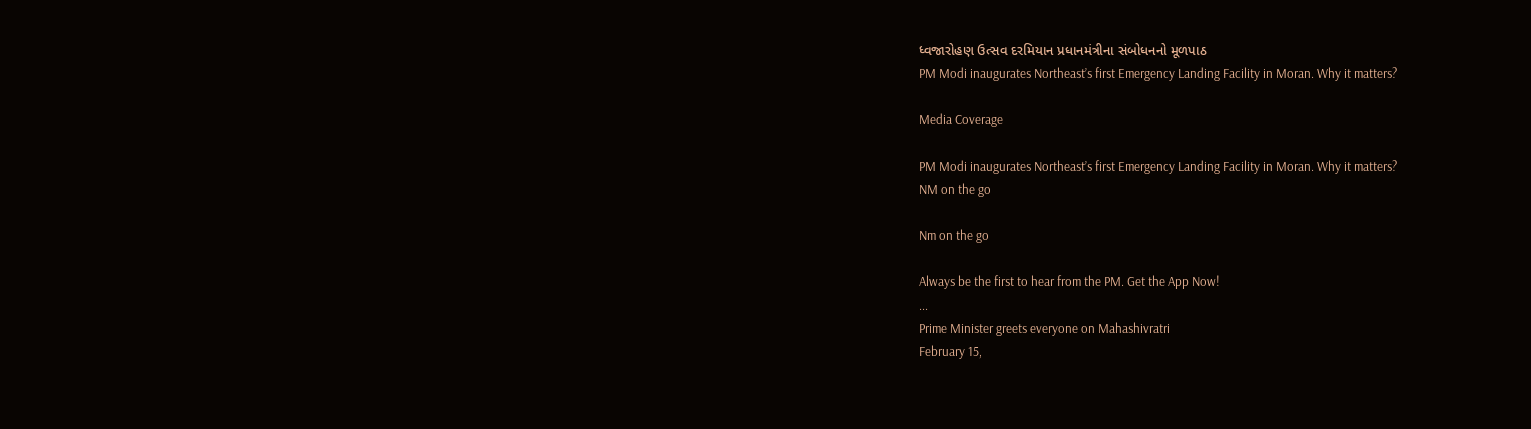ધ્વજારોહણ ઉત્સવ દરમિયાન પ્રધાનમંત્રીના સંબોધનનો મૂળપાઠ
PM Modi inaugurates Northeast’s first Emergency Landing Facility in Moran. Why it matters?

Media Coverage

PM Modi inaugurates Northeast’s first Emergency Landing Facility in Moran. Why it matters?
NM on the go

Nm on the go

Always be the first to hear from the PM. Get the App Now!
...
Prime Minister greets everyone on Mahashivratri
February 15,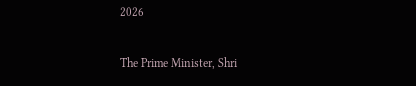2026

The Prime Minister, Shri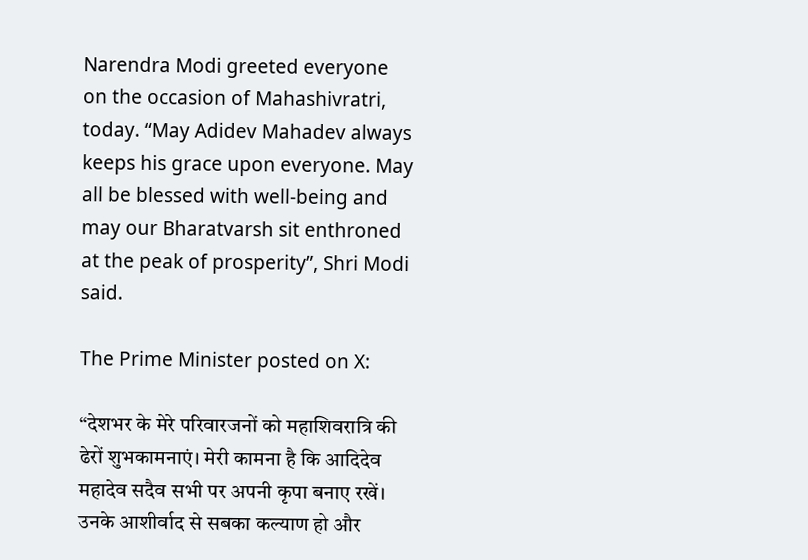Narendra Modi greeted everyone on the occasion of Mahashivratri, today. “May Adidev Mahadev always keeps his grace upon everyone. May all be blessed with well-being and may our Bharatvarsh sit enthroned at the peak of prosperity”, Shri Modi said.

The Prime Minister posted on X:

“देशभर के मेरे परिवारजनों को महाशिवरात्रि की ढेरों शुभकामनाएं। मेरी कामना है कि आदिदेव महादेव सदैव सभी पर अपनी कृपा बनाए रखें। उनके आशीर्वाद से सबका कल्याण हो और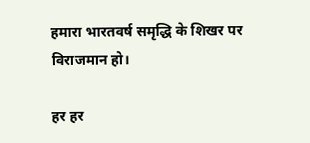हमारा भारतवर्ष समृद्धि के शिखर पर विराजमान हो।

हर हर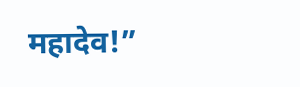महादेव!”